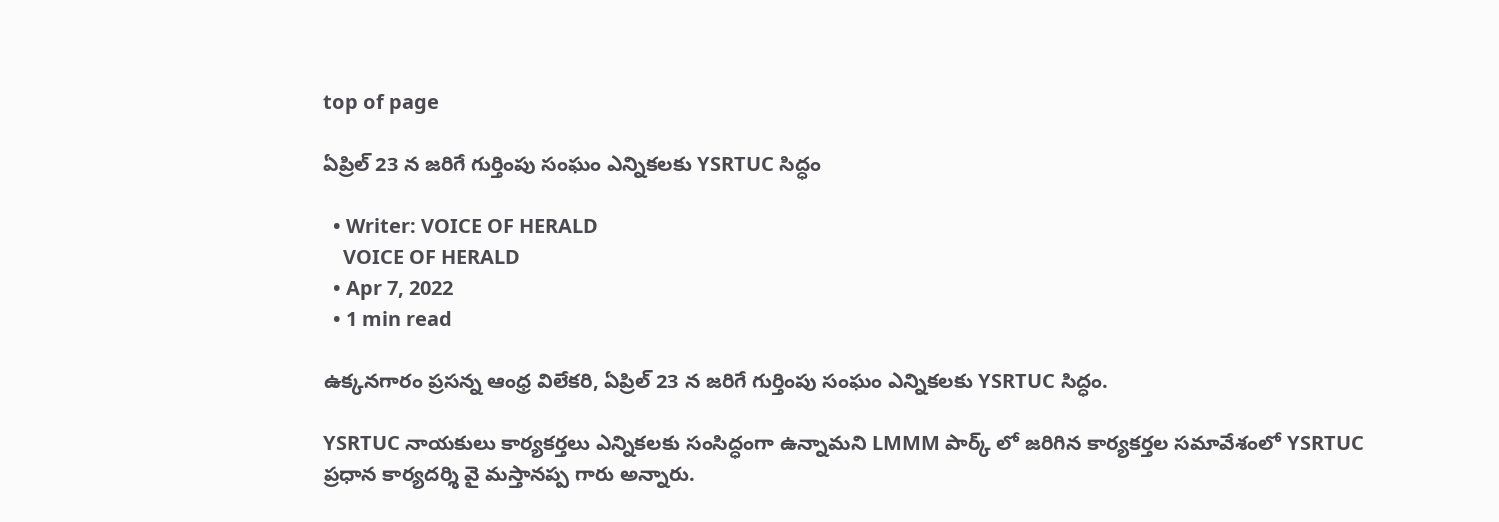top of page

ఏప్రిల్ 23 న జరిగే గుర్తింపు సంఘం ఎన్నికలకు YSRTUC సిద్ధం

  • Writer: VOICE OF HERALD
    VOICE OF HERALD
  • Apr 7, 2022
  • 1 min read

ఉక్కనగారం ప్రసన్న ఆంధ్ర విలేకరి, ఏప్రిల్ 23 న జరిగే గుర్తింపు సంఘం ఎన్నికలకు YSRTUC సిద్ధం.

YSRTUC నాయకులు కార్యకర్తలు ఎన్నికలకు సంసిద్ధంగా ఉన్నామని LMMM పార్క్ లో జరిగిన కార్యకర్తల సమావేశంలో YSRTUC ప్రధాన కార్యదర్శి వై మస్తానప్ప గారు అన్నారు.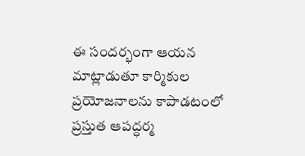ఈ సందర్భంగా ఆయన మాట్లాడుతూ కార్మికుల ప్రయోజనాలను కాపాడటంలో ప్రస్తుత ఆపద్ధర్మ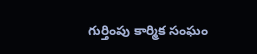గుర్తింపు కార్మిక సంఘం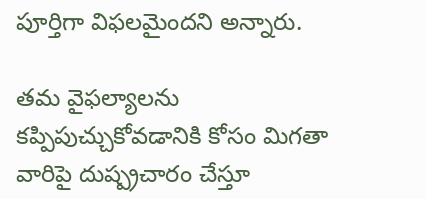పూర్తిగా విఫలమైందని అన్నారు.

తమ వైఫల్యాలను కప్పిపుచ్చుకోవడానికి కోసం మిగతా వారిపై దుష్ప్రచారం చేస్తూ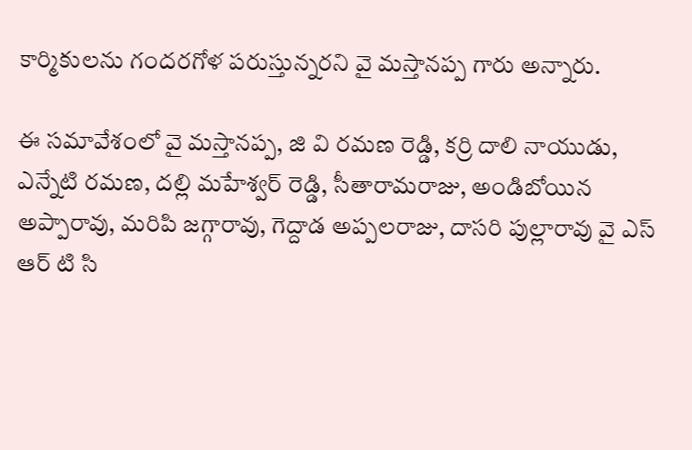కార్మికులను గందరగోళ పరుస్తున్నరని వై మస్తానప్ప గారు అన్నారు.

ఈ సమావేశంలో వై మస్తానప్ప, జి వి రమణ రెడ్డి, కర్రి దాలి నాయుడు, ఎన్నేటి రమణ, దల్లి మహేశ్వర్ రెడ్డి, సీతారామరాజు, అండిబోయిన అప్పారావు, మరిపి జగ్గారావు, గెద్దాడ అప్పలరాజు, దాసరి పుల్లారావు వై ఎస్ ఆర్ టి సి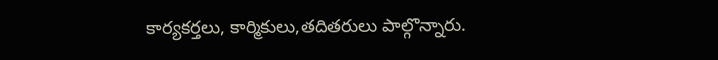కార్యకర్తలు, కార్మికులు,తదితరులు పాల్గొన్నారు.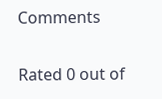Comments

Rated 0 out of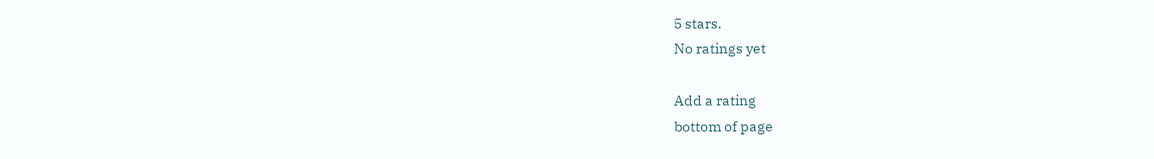5 stars.
No ratings yet

Add a rating
bottom of page